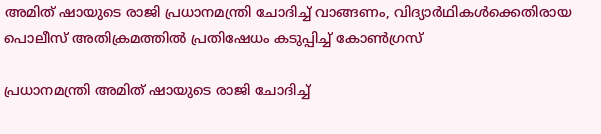അമിത് ഷായുടെ രാജി പ്രധാനമന്ത്രി ചോദിച്ച് വാങ്ങണം, വിദ്യാര്‍ഥികള്‍ക്കെതിരായ പൊലീസ് അതിക്രമത്തില്‍ പ്രതിഷേധം കടുപ്പിച്ച് കോണ്‍ഗ്രസ്

പ്രധാനമന്ത്രി അമിത് ഷായുടെ രാജി ചോദിച്ച്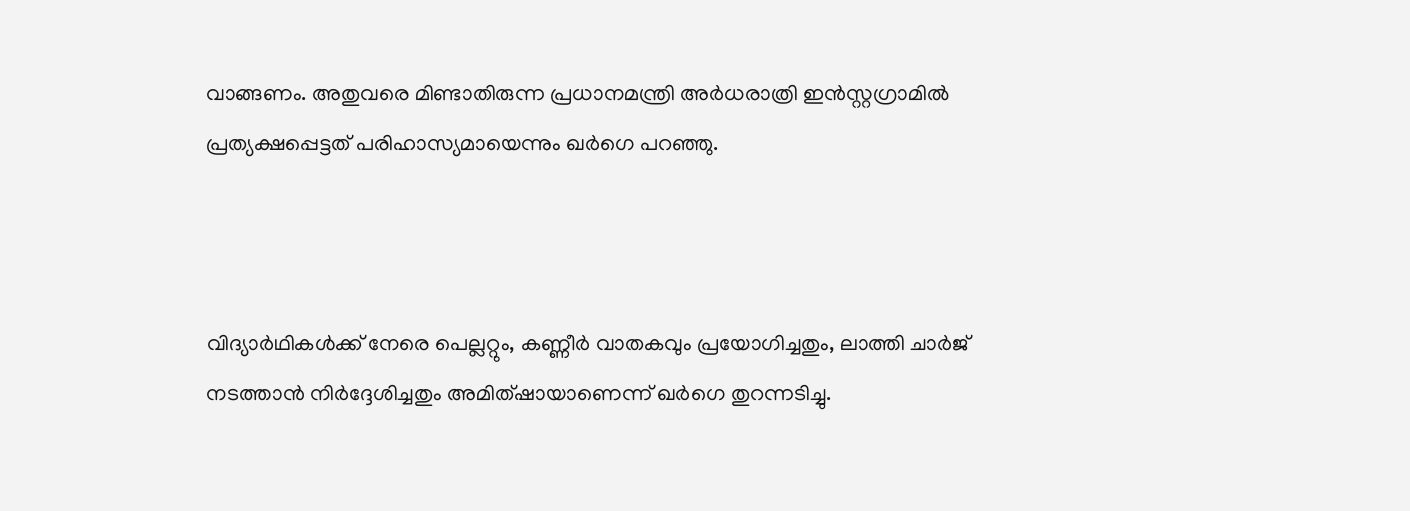വാങ്ങണം. അതുവരെ മിണ്ടാതിരുന്ന പ്രധാനമന്ത്രി അര്‍ധരാത്രി ഇന്‍സ്റ്റഗ്രാമില്‍ പ്രത്യക്ഷപ്പെട്ടത് പരിഹാസ്യമായെന്നും ഖര്‍ഗെ പറഞ്ഞു.



വിദ്യാര്‍ഥികള്‍ക്ക് നേരെ പെല്ലറ്റും, കണ്ണീര്‍ വാതകവും പ്രയോഗിച്ചതും, ലാത്തി ചാര്‍ജ് നടത്താന്‍ നിര്‍ദ്ദേശിച്ചതും അമിത്ഷായാണെന്ന് ഖര്‍ഗെ തുറന്നടിച്ചു.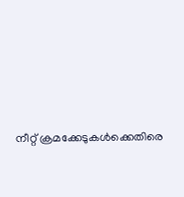നീറ്റ് ക്രമക്കേടുകള്‍ക്കെതിരെ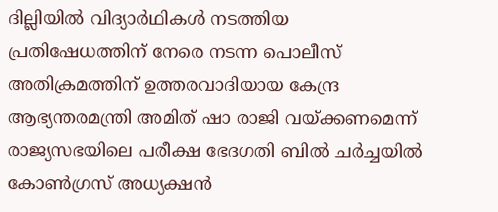ദില്ലിയില്‍ വിദ്യാര്‍ഥികള്‍ നടത്തിയ പ്രതിഷേധത്തിന് നേരെ നടന്ന പൊലീസ് അതിക്രമത്തിന് ഉത്തരവാദിയായ കേന്ദ്ര ആഭ്യന്തരമന്ത്രി അമിത് ഷാ രാജി വയ്ക്കണമെന്ന് രാജ്യസഭയിലെ പരീക്ഷ ഭേദഗതി ബില്‍ ചര്‍ച്ചയില്‍ കോണ്‍ഗ്രസ് അധ്യക്ഷന്‍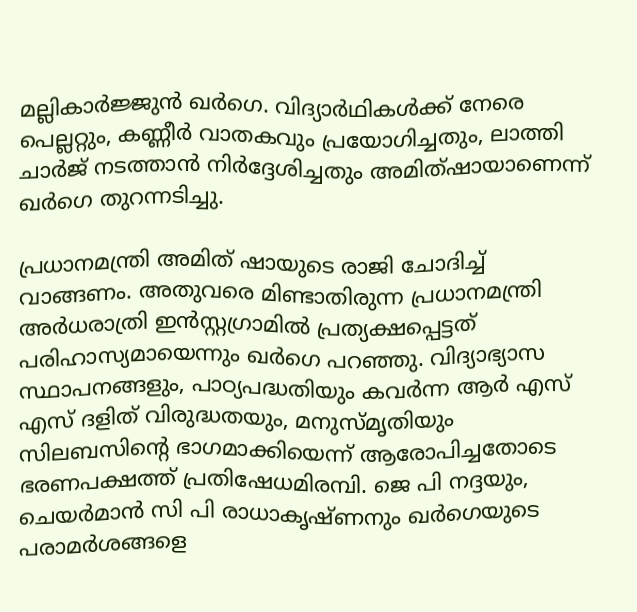മല്ലികാര്‍ജ്ജുന്‍ ഖര്‍ഗെ. വിദ്യാര്‍ഥികള്‍ക്ക് നേരെ പെല്ലറ്റും, കണ്ണീര്‍ വാതകവും പ്രയോഗിച്ചതും, ലാത്തി ചാര്‍ജ് നടത്താന്‍ നിര്‍ദ്ദേശിച്ചതും അമിത്ഷായാണെന്ന് ഖര്‍ഗെ തുറന്നടിച്ചു.

പ്രധാനമന്ത്രി അമിത് ഷായുടെ രാജി ചോദിച്ച് വാങ്ങണം. അതുവരെ മിണ്ടാതിരുന്ന പ്രധാനമന്ത്രി അര്‍ധരാത്രി ഇന്‍സ്റ്റഗ്രാമില്‍ പ്രത്യക്ഷപ്പെട്ടത് പരിഹാസ്യമായെന്നും ഖര്‍ഗെ പറഞ്ഞു. വിദ്യാഭ്യാസ സ്ഥാപനങ്ങളും, പാഠ്യപദ്ധതിയും കവര്‍ന്ന ആര്‍ എസ് എസ് ദളിത് വിരുദ്ധതയും, മനുസ്മൃതിയും സിലബസിന്റെ ഭാഗമാക്കിയെന്ന് ആരോപിച്ചതോടെ ഭരണപക്ഷത്ത് പ്രതിഷേധമിരമ്പി. ജെ പി നദ്ദയും, ചെയര്‍മാന്‍ സി പി രാധാകൃഷ്ണനും ഖര്‍ഗെയുടെ പരാമര്‍ശങ്ങളെ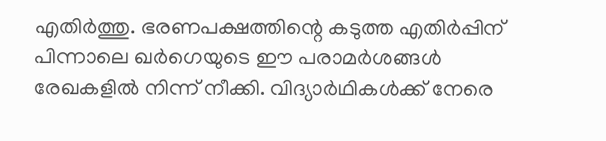എതിര്‍ത്തു. ഭരണപക്ഷത്തിന്റെ കടുത്ത എതിര്‍പ്പിന് പിന്നാലെ ഖര്‍ഗെയുടെ ഈ പരാമര്‍ശങ്ങള്‍ രേഖകളില്‍ നിന്ന് നീക്കി. വിദ്യാര്‍ഥികള്‍ക്ക് നേരെ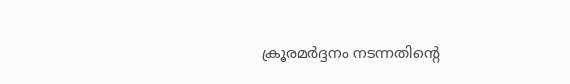ക്രൂരമര്‍ദ്ദനം നടന്നതിന്റെ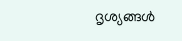ദൃശ്യങ്ങള്‍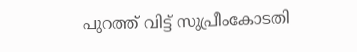പുറത്ത് വിട്ട് സുപ്രീംകോടതി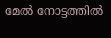മേല്‍ നോട്ടത്തില്‍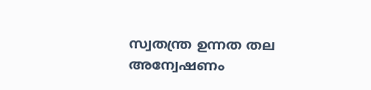സ്വതന്ത്ര ഉന്നത തല അന്വേഷണം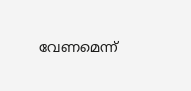വേണമെന്ന്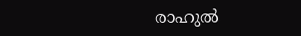രാഹുല്‍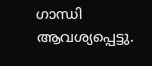ഗാന്ധി ആവശ്യപ്പെട്ടു.